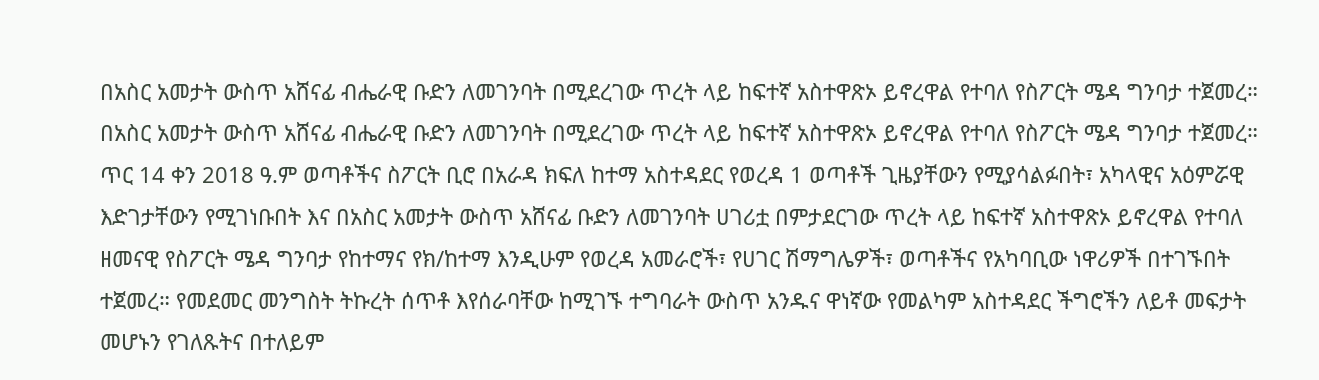በአስር አመታት ውስጥ አሸናፊ ብሔራዊ ቡድን ለመገንባት በሚደረገው ጥረት ላይ ከፍተኛ አስተዋጽኦ ይኖረዋል የተባለ የስፖርት ሜዳ ግንባታ ተጀመረ።
በአስር አመታት ውስጥ አሸናፊ ብሔራዊ ቡድን ለመገንባት በሚደረገው ጥረት ላይ ከፍተኛ አስተዋጽኦ ይኖረዋል የተባለ የስፖርት ሜዳ ግንባታ ተጀመረ። ጥር 14 ቀን 2018 ዓ.ም ወጣቶችና ስፖርት ቢሮ በአራዳ ክፍለ ከተማ አስተዳደር የወረዳ 1 ወጣቶች ጊዜያቸውን የሚያሳልፉበት፣ አካላዊና አዕምሯዊ እድገታቸውን የሚገነቡበት እና በአስር አመታት ውስጥ አሸናፊ ቡድን ለመገንባት ሀገሪቷ በምታደርገው ጥረት ላይ ከፍተኛ አስተዋጽኦ ይኖረዋል የተባለ ዘመናዊ የስፖርት ሜዳ ግንባታ የከተማና የክ/ከተማ እንዲሁም የወረዳ አመራሮች፣ የሀገር ሽማግሌዎች፣ ወጣቶችና የአካባቢው ነዋሪዎች በተገኙበት ተጀመረ። የመደመር መንግስት ትኩረት ሰጥቶ እየሰራባቸው ከሚገኙ ተግባራት ውስጥ አንዱና ዋነኛው የመልካም አስተዳደር ችግሮችን ለይቶ መፍታት መሆኑን የገለጹትና በተለይም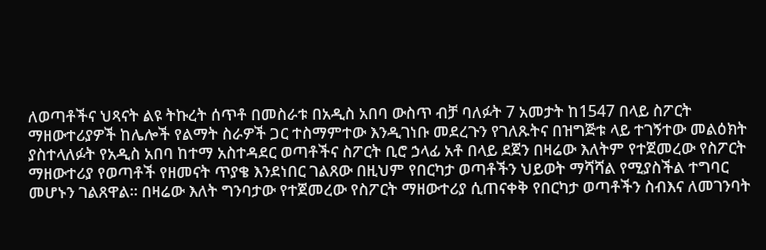ለወጣቶችና ህጻናት ልዩ ትኩረት ሰጥቶ በመስራቱ በአዲስ አበባ ውስጥ ብቻ ባለፉት 7 አመታት ከ1547 በላይ ስፖርት ማዘውተሪያዎች ከሌሎች የልማት ስራዎች ጋር ተስማምተው እንዲገነቡ መደረጉን የገለጹትና በዝግጅቱ ላይ ተገኝተው መልዕክት ያስተላለፉት የአዲስ አበባ ከተማ አስተዳደር ወጣቶችና ስፖርት ቢሮ ኃላፊ አቶ በላይ ደጀን በዛሬው እለትም የተጀመረው የስፖርት ማዘውተሪያ የወጣቶች የዘመናት ጥያቄ እንደነበር ገልጸው በዚህም የበርካታ ወጣቶችን ህይወት ማሻሻል የሚያስችል ተግባር መሆኑን ገልጸዋል። በዛሬው እለት ግንባታው የተጀመረው የስፖርት ማዘውተሪያ ሲጠናቀቅ የበርካታ ወጣቶችን ስብእና ለመገንባት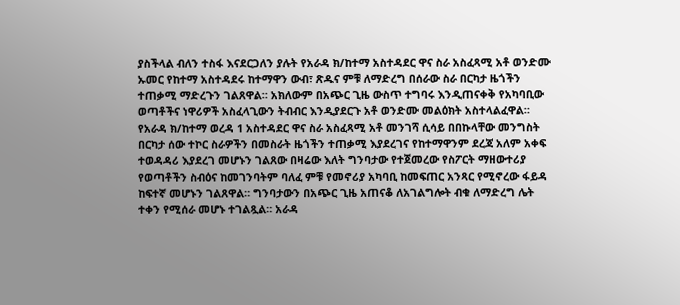ያስችላል ብለን ተስፋ እናደርጋለን ያሉት የአራዳ ክ/ከተማ አስተዳደር ዋና ስራ አስፈጻሚ አቶ ወንድሙ ኡመር የከተማ አስተዳደሩ ከተማዋን ውብ፣ ጽዱና ምቹ ለማድረግ በሰራው ስራ በርካታ ዜጎችን ተጠቃሚ ማድረጉን ገልጸዋል። አክለውም በአጭር ጊዜ ውስጥ ተግባሩ እንዲጠናቀቅ የአካባቢው ወጣቶችና ነዋሪዎች አስፈላጊውን ትብብር እንዲያደርጉ አቶ ወንድሙ መልዕክት አስተላልፈዋል። የአራዳ ክ/ከተማ ወረዳ 1 አስተዳደር ዋና ስራ አስፈጻሚ አቶ መንገሻ ሲሳይ በበኩላቸው መንግስት በርካታ ሰው ተኮር ስራዎችን በመስራት ዜጎችን ተጠቃሚ እያደረገና የከተማዋንም ደረጃ አለም አቀፍ ተወዳዳሪ እያደረገ መሆኑን ገልጸው በዛሬው እለት ግንባታው የተጀመረው የስፖርት ማዘውተሪያ የወጣቶችን ስብዕና ከመገንባትም ባለፈ ምቹ የመኖሪያ አካባቢ ከመፍጠር አንጻር የሚኖረው ፋይዳ ከፍተኛ መሆኑን ገልጸዋል። ግንባታውን በአጭር ጊዜ አጠናቆ ለአገልግሎት ብቁ ለማድረግ ሌት ተቀን የሚሰራ መሆኑ ተገልጿል። አራዳ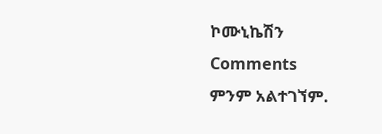ኮሙኒኬሽን
Comments
ምንም አልተገኘም.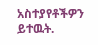አስተያየቶችዎን ይተዉት.